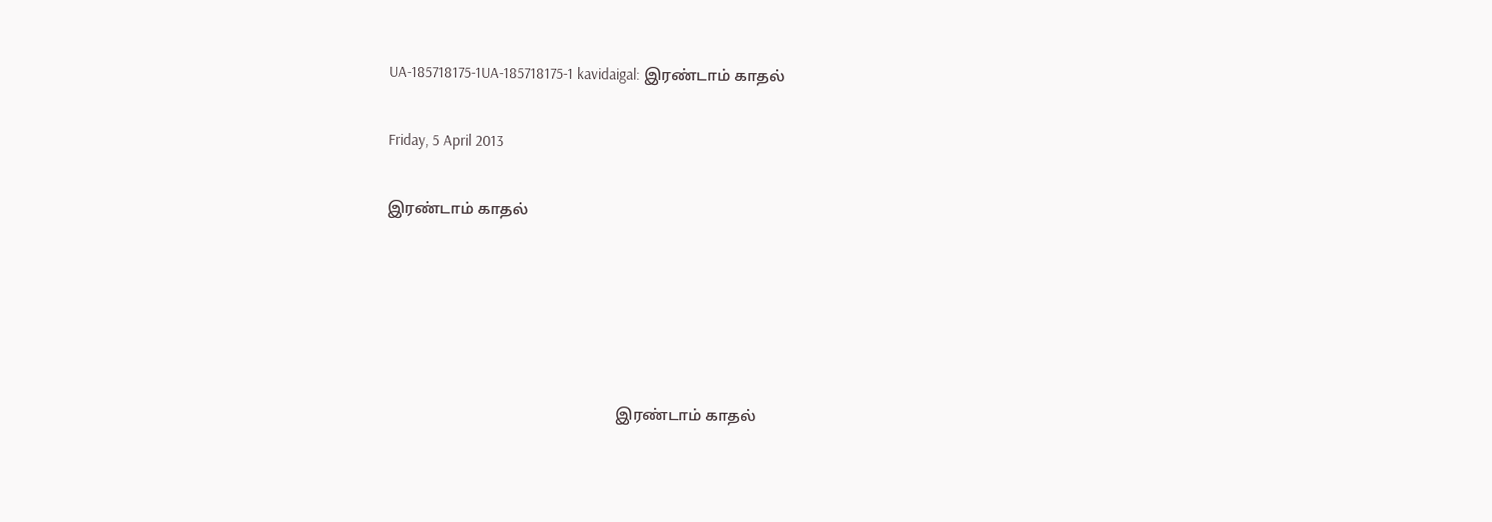UA-185718175-1UA-185718175-1 kavidaigal: இரண்டாம் காதல்

Friday, 5 April 2013

இரண்டாம் காதல்





                                                           இரண்டாம் காதல்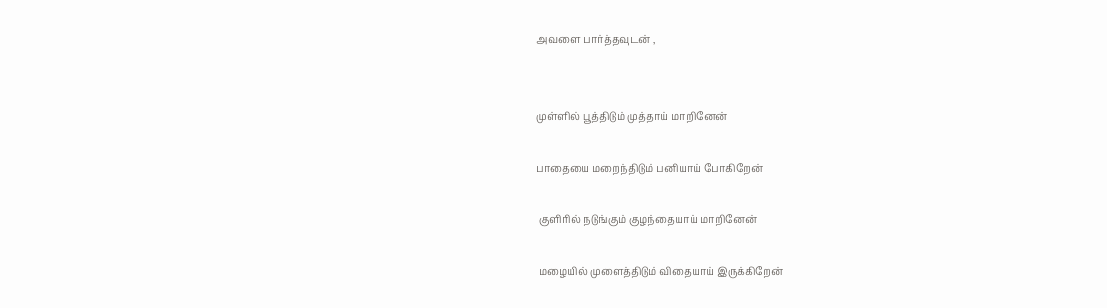அவளை பார்த்தவுடன் ,


முள்ளில் பூத்திடும் முத்தாய் மாறினேன்

பாதையை மறைந்திடும் பனியாய் போகிறேன்

 குளிரில் நடுங்கும் குழந்தையாய் மாறினேன்

 மழையில் முளைத்திடும் விதையாய் இருக்கிறேன்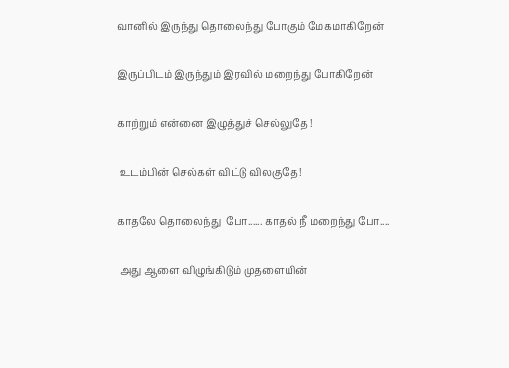வானில் இருந்து தொலைந்து போகும் மேகமாகிறேன்

இருப்பிடம் இருந்தும் இரவில் மறைந்து போகிறேன்

காற்றும் என்னை இழுத்துச் செல்லுதே !

 உடம்பின் செல்கள் விட்டு விலகுதே!

காதலே தொலைந்து  போ...... காதல் நீ மறைந்து போ....

 அது ஆளை விழுங்கிடும் முதளையின்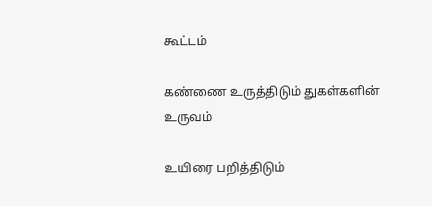கூட்டம்

கண்ணை உருத்திடும் துகள்களின் உருவம்

உயிரை பறித்திடும்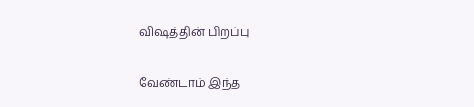விஷத்தின் பிறப்பு

வேண்டாம் இந்த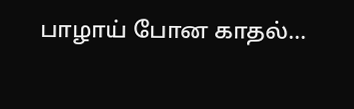பாழாய் போன காதல்...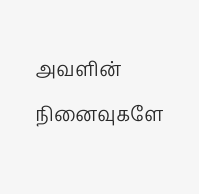அவளின் நினைவுகளே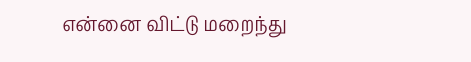என்னை விட்டு மறைந்து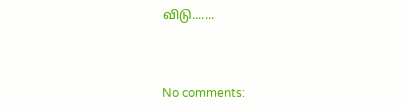விடு.......



No comments: